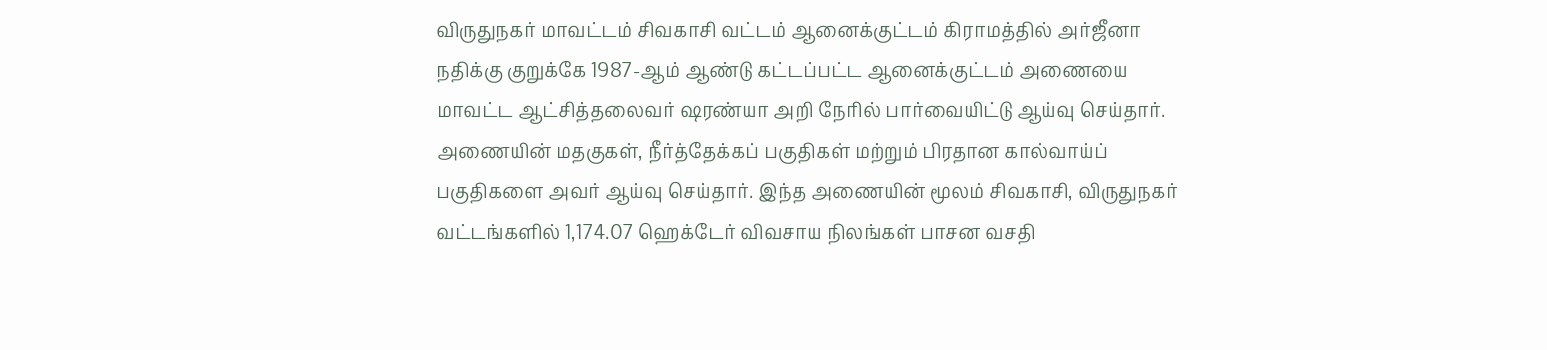விருதுநகர் மாவட்டம் சிவகாசி வட்டம் ஆனைக்குட்டம் கிராமத்தில் அர்ஜீனா நதிக்கு குறுக்கே 1987-ஆம் ஆண்டு கட்டப்பட்ட ஆனைக்குட்டம் அணையை மாவட்ட ஆட்சித்தலைவர் ஷரண்யா அறி நேரில் பார்வையிட்டு ஆய்வு செய்தார். அணையின் மதகுகள், நீர்த்தேக்கப் பகுதிகள் மற்றும் பிரதான கால்வாய்ப் பகுதிகளை அவர் ஆய்வு செய்தார். இந்த அணையின் மூலம் சிவகாசி, விருதுநகர் வட்டங்களில் 1,174.07 ஹெக்டேர் விவசாய நிலங்கள் பாசன வசதி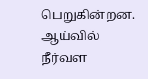பெறுகின்றன. ஆய்வில் நீர்வள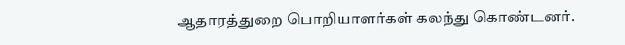ஆதாரத்துறை பொறியாளர்கள் கலந்து கொண்டனர்.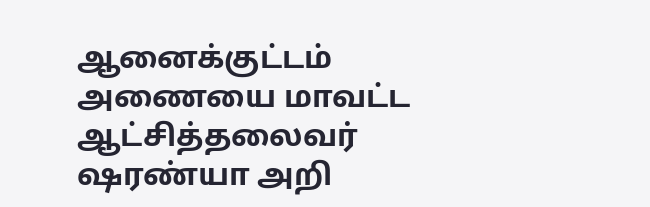ஆனைக்குட்டம் அணையை மாவட்ட ஆட்சித்தலைவர் ஷரண்யா அறி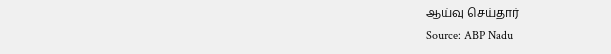ஆய்வு செய்தார்
Source: ABP Nadu